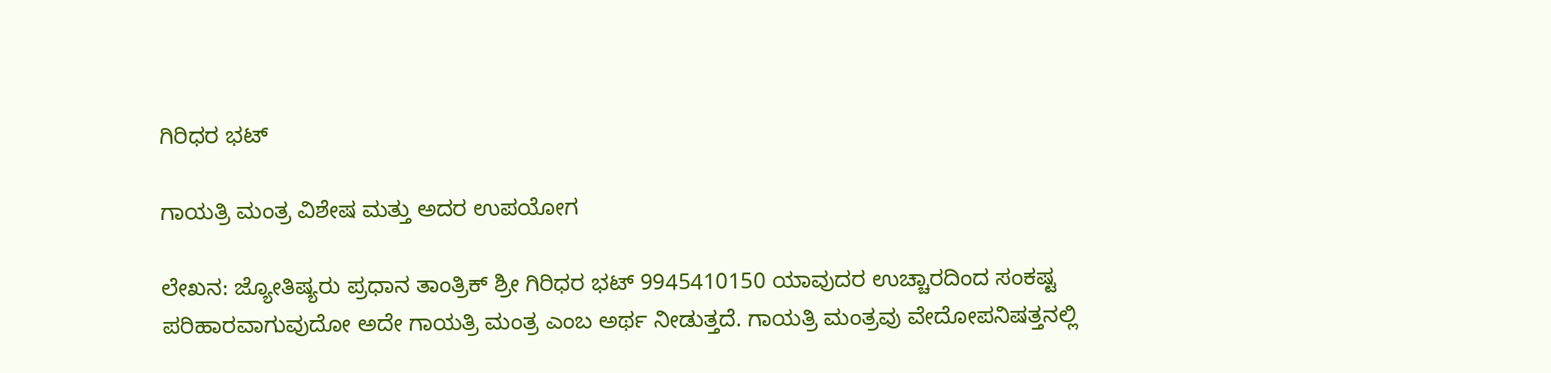ಗಿರಿಧರ ಭಟ್

ಗಾಯತ್ರಿ ಮಂತ್ರ ವಿಶೇಷ ಮತ್ತು ಅದರ ಉಪಯೋಗ

ಲೇಖನ: ಜ್ಯೋತಿಷ್ಯರು ಪ್ರಧಾನ ತಾಂತ್ರಿಕ್ ಶ್ರೀ ಗಿರಿಧರ ಭಟ್ 9945410150 ಯಾವುದರ ಉಚ್ಚಾರದಿಂದ ಸಂಕಷ್ಟ ಪರಿಹಾರವಾಗುವುದೋ ಅದೇ ಗಾಯತ್ರಿ ಮಂತ್ರ ಎಂಬ ಅರ್ಥ ನೀಡುತ್ತದೆ. ಗಾಯತ್ರಿ ಮಂತ್ರವು ವೇದೋಪನಿಷತ್ತನಲ್ಲಿ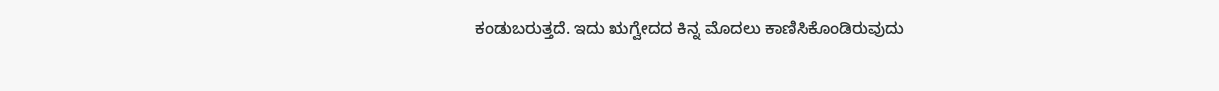ಕಂಡುಬರುತ್ತದೆ. ಇದು ಋಗ್ವೇದದ ಕಿನ್ನ ಮೊದಲು ಕಾಣಿಸಿಕೊಂಡಿರುವುದು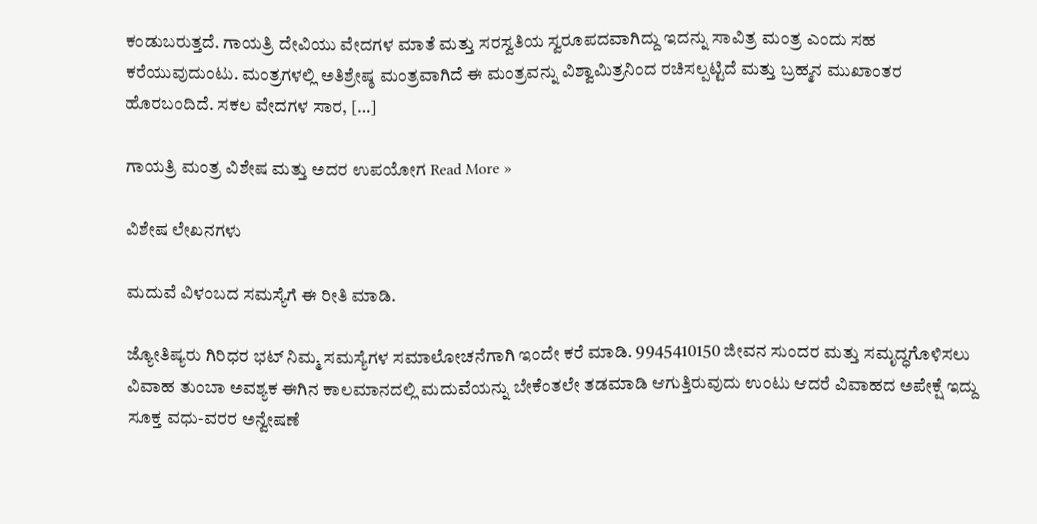ಕಂಡುಬರುತ್ತದೆ. ಗಾಯತ್ರಿ ದೇವಿಯು ವೇದಗಳ ಮಾತೆ ಮತ್ತು ಸರಸ್ವತಿಯ ಸ್ವರೂಪದವಾಗಿದ್ದು ಇದನ್ನು ಸಾವಿತ್ರ ಮಂತ್ರ ಎಂದು ಸಹ ಕರೆಯುವುದುಂಟು. ಮಂತ್ರಗಳಲ್ಲಿ ಅತಿಶ್ರೇಷ್ಠ ಮಂತ್ರವಾಗಿದೆ ಈ ಮಂತ್ರವನ್ನು ವಿಶ್ವಾಮಿತ್ರನಿಂದ ರಚಿಸಲ್ಪಟ್ಟಿದೆ ಮತ್ತು ಬ್ರಹ್ಮನ ಮುಖಾಂತರ ಹೊರಬಂದಿದೆ. ಸಕಲ ವೇದಗಳ ಸಾರ, […]

ಗಾಯತ್ರಿ ಮಂತ್ರ ವಿಶೇಷ ಮತ್ತು ಅದರ ಉಪಯೋಗ Read More »

ವಿಶೇಷ ಲೇಖನಗಳು

ಮದುವೆ ವಿಳಂಬದ ಸಮಸ್ಯೆಗೆ ಈ ರೀತಿ ಮಾಡಿ.

ಜ್ಯೋತಿಷ್ಯರು ಗಿರಿಧರ ಭಟ್ ನಿಮ್ಮ ಸಮಸ್ಯೆಗಳ ಸಮಾಲೋಚನೆಗಾಗಿ ಇಂದೇ ಕರೆ ಮಾಡಿ. 9945410150 ಜೀವನ ಸುಂದರ ಮತ್ತು ಸಮೃದ್ಧಗೊಳಿಸಲು ವಿವಾಹ ತುಂಬಾ ಅವಶ್ಯಕ ಈಗಿನ ಕಾಲಮಾನದಲ್ಲಿ ಮದುವೆಯನ್ನು ಬೇಕೆಂತಲೇ ತಡಮಾಡಿ ಆಗುತ್ತಿರುವುದು ಉಂಟು ಆದರೆ ವಿವಾಹದ ಅಪೇಕ್ಷೆ ಇದ್ದು ಸೂಕ್ತ ವಧು-ವರರ ಅನ್ವೇಷಣೆ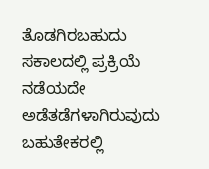ತೊಡಗಿರಬಹುದು ಸಕಾಲದಲ್ಲಿ ಪ್ರಕ್ರಿಯೆ ನಡೆಯದೇ ಅಡೆತಡೆಗಳಾಗಿರುವುದು ಬಹುತೇಕರಲ್ಲಿ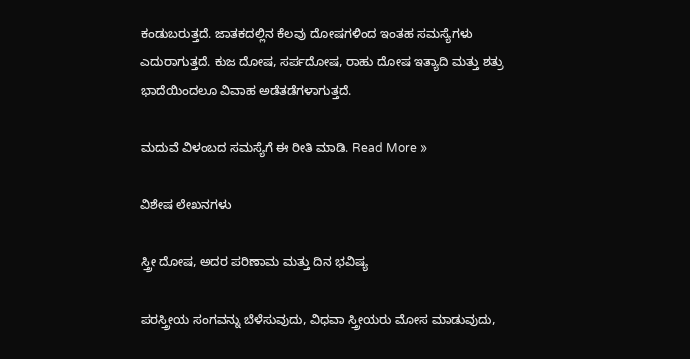ಕಂಡುಬರುತ್ತದೆ. ಜಾತಕದಲ್ಲಿನ ಕೆಲವು ದೋಷಗಳಿಂದ ಇಂತಹ ಸಮಸ್ಯೆಗಳು ಎದುರಾಗುತ್ತದೆ. ಕುಜ ದೋಷ, ಸರ್ಪದೋಷ, ರಾಹು ದೋಷ ಇತ್ಯಾದಿ ಮತ್ತು ಶತ್ರು ಭಾದೆಯಿಂದಲೂ ವಿವಾಹ ಅಡೆತಡೆಗಳಾಗುತ್ತದೆ.

ಮದುವೆ ವಿಳಂಬದ ಸಮಸ್ಯೆಗೆ ಈ ರೀತಿ ಮಾಡಿ. Read More »

ವಿಶೇಷ ಲೇಖನಗಳು

ಸ್ತ್ರೀ ದೋಷ, ಅದರ ಪರಿಣಾಮ ಮತ್ತು ದಿನ ಭವಿಷ್ಯ

ಪರಸ್ತ್ರೀಯ ಸಂಗವನ್ನು ಬೆಳೆಸುವುದು, ವಿಧವಾ ಸ್ತ್ರೀಯರು ಮೋಸ ಮಾಡುವುದು,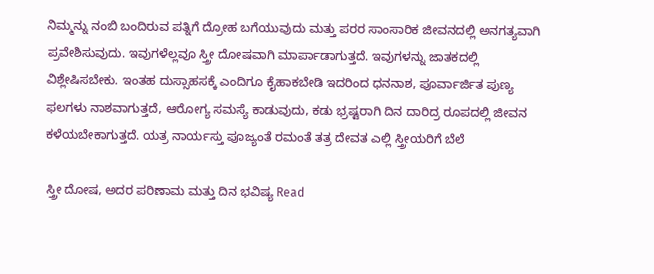ನಿಮ್ಮನ್ನು ನಂಬಿ ಬಂದಿರುವ ಪತ್ನಿಗೆ ದ್ರೋಹ ಬಗೆಯುವುದು ಮತ್ತು ಪರರ ಸಾಂಸಾರಿಕ ಜೀವನದಲ್ಲಿ ಅನಗತ್ಯವಾಗಿ ಪ್ರವೇಶಿಸುವುದು. ಇವುಗಳೆಲ್ಲವೂ ಸ್ತ್ರೀ ದೋಷವಾಗಿ ಮಾರ್ಪಾಡಾಗುತ್ತದೆ. ಇವುಗಳನ್ನು ಜಾತಕದಲ್ಲಿ ವಿಶ್ಲೇಷಿಸಬೇಕು. ಇಂತಹ ದುಸ್ಸಾಹಸಕ್ಕೆ ಎಂದಿಗೂ ಕೈಹಾಕಬೇಡಿ ಇದರಿಂದ ಧನನಾಶ, ಪೂರ್ವಾರ್ಜಿತ ಪುಣ್ಯ ಫಲಗಳು ನಾಶವಾಗುತ್ತದೆ, ಆರೋಗ್ಯ ಸಮಸ್ಯೆ ಕಾಡುವುದು, ಕಡು ಭ್ರಷ್ಟರಾಗಿ ದಿನ ದಾರಿದ್ರ ರೂಪದಲ್ಲಿ ಜೀವನ ಕಳೆಯಬೇಕಾಗುತ್ತದೆ. ಯತ್ರ ನಾರ್ಯಸ್ತು ಪೂಜ್ಯಂತೆ ರಮಂತೆ ತತ್ರ ದೇವತ ಎಲ್ಲಿ ಸ್ತ್ರೀಯರಿಗೆ ಬೆಲೆ

ಸ್ತ್ರೀ ದೋಷ, ಅದರ ಪರಿಣಾಮ ಮತ್ತು ದಿನ ಭವಿಷ್ಯ Read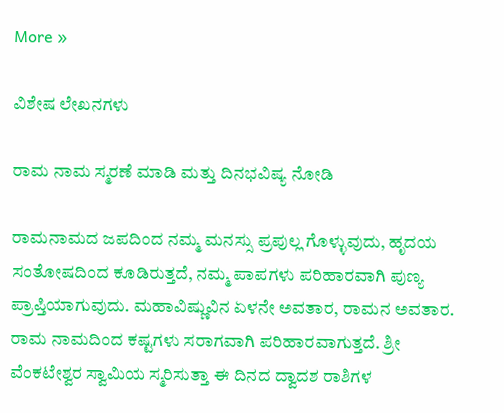More »

ವಿಶೇಷ ಲೇಖನಗಳು

ರಾಮ ನಾಮ ಸ್ಮರಣೆ ಮಾಡಿ ಮತ್ತು ದಿನಭವಿಷ್ಯ ನೋಡಿ

ರಾಮನಾಮದ ಜಪದಿಂದ ನಮ್ಮ ಮನಸ್ಸು ಪ್ರಪುಲ್ಲ ಗೊಳ್ಳುವುದು, ಹೃದಯ ಸಂತೋಷದಿಂದ ಕೂಡಿರುತ್ತದೆ, ನಮ್ಮ ಪಾಪಗಳು ಪರಿಹಾರವಾಗಿ ಪುಣ್ಯ ಪ್ರಾಪ್ತಿಯಾಗುವುದು. ಮಹಾವಿಷ್ಣುವಿನ ಏಳನೇ ಅವತಾರ, ರಾಮನ ಅವತಾರ. ರಾಮ ನಾಮದಿಂದ ಕಷ್ಟಗಳು ಸರಾಗವಾಗಿ ಪರಿಹಾರವಾಗುತ್ತದೆ. ಶ್ರೀ ವೆಂಕಟೇಶ್ವರ ಸ್ವಾಮಿಯ ಸ್ಮರಿಸುತ್ತಾ ಈ ದಿನದ ದ್ವಾದಶ ರಾಶಿಗಳ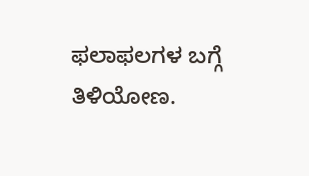ಫಲಾಫಲಗಳ ಬಗ್ಗೆ ತಿಳಿಯೋಣ.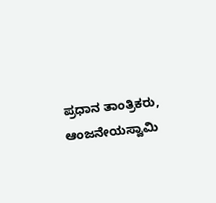ಪ್ರಧಾನ ತಾಂತ್ರಿಕರು, ಆಂಜನೇಯಸ್ವಾಮಿ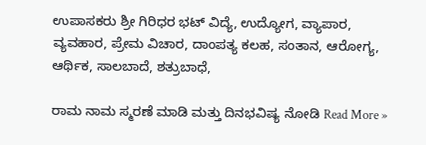ಉಪಾಸಕರು ಶ್ರೀ ಗಿರಿಧರ ಭಟ್ ವಿದ್ಯೆ, ಉದ್ಯೋಗ, ವ್ಯಾಪಾರ, ವ್ಯವಹಾರ, ಪ್ರೇಮ ವಿಚಾರ, ದಾಂಪತ್ಯ ಕಲಹ, ಸಂತಾನ, ಆರೋಗ್ಯ, ಆರ್ಥಿಕ, ಸಾಲಬಾದೆ, ಶತ್ರುಬಾಧೆ,

ರಾಮ ನಾಮ ಸ್ಮರಣೆ ಮಾಡಿ ಮತ್ತು ದಿನಭವಿಷ್ಯ ನೋಡಿ Read More »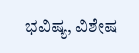ಭವಿಷ್ಯ, ವಿಶೇಷ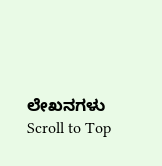ಲೇಖನಗಳು
Scroll to Top